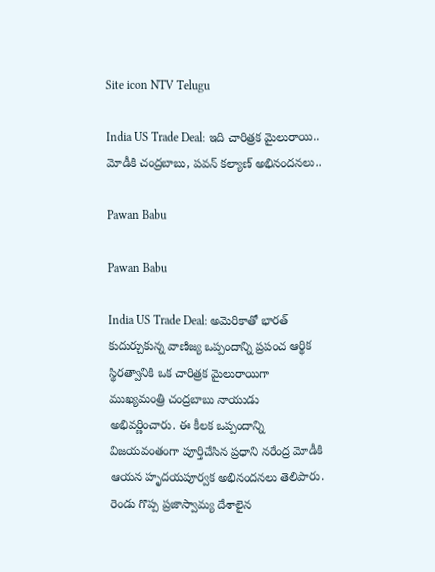Site icon NTV Telugu

India US Trade Deal: ఇది చారిత్రక మైలురాయి.. మోడీకి చంద్రబాబు, పవన్‌ కల్యాణ్‌ అభినందనలు..

Pawan Babu

Pawan Babu

India US Trade Deal: అమెరికాతో భారత్ కుదుర్చుకున్న వాణిజ్య ఒప్పందాన్ని ప్రపంచ ఆర్థిక స్థిరత్వానికి ఒక చారిత్రక మైలురాయిగా ముఖ్యమంత్రి చంద్రబాబు నాయుడు అభివర్ణించారు. ఈ కీలక ఒప్పందాన్ని విజయవంతంగా పూర్తిచేసిన ప్రధాని నరేంద్ర మోడీకి ఆయన హృదయపూర్వక అభినందనలు తెలిపారు. రెండు గొప్ప ప్రజాస్వామ్య దేశాలైన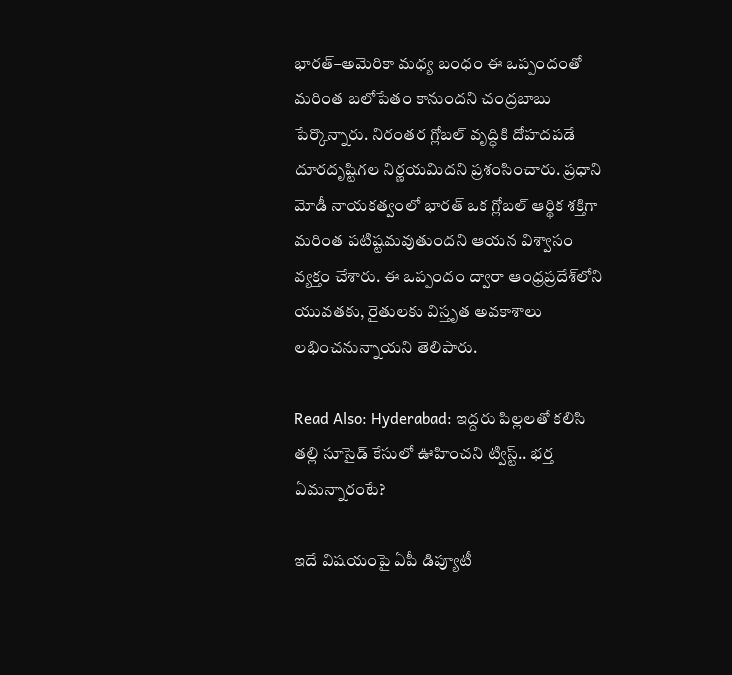భారత్–అమెరికా మధ్య బంధం ఈ ఒప్పందంతో మరింత బలోపేతం కానుందని చంద్రబాబు పేర్కొన్నారు. నిరంతర గ్లోబల్ వృద్ధికి దోహదపడే దూరదృష్టిగల నిర్ణయమిదని ప్రశంసించారు. ప్రధాని మోడీ నాయకత్వంలో భారత్ ఒక గ్లోబల్ ఆర్థిక శక్తిగా మరింత పటిష్టమవుతుందని ఆయన విశ్వాసం వ్యక్తం చేశారు. ఈ ఒప్పందం ద్వారా ఆంధ్రప్రదేశ్‌లోని యువతకు, రైతులకు విస్తృత అవకాశాలు లభించనున్నాయని తెలిపారు.

Read Also: Hyderabad: ఇద్దరు పిల్లలతో కలిసి తల్లి సూసైడ్ కేసులో ఊహించని ట్విస్ట్.. భర్త ఏమన్నారంటే?

ఇదే విషయంపై ఏపీ డిప్యూటీ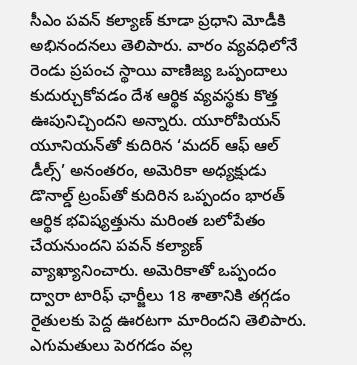సీఎం పవన్ కల్యాణ్ కూడా ప్రధాని మోడీకి అభినందనలు తెలిపారు. వారం వ్యవధిలోనే రెండు ప్రపంచ స్థాయి వాణిజ్య ఒప్పందాలు కుదుర్చుకోవడం దేశ ఆర్థిక వ్యవస్థకు కొత్త ఊపునిచ్చిందని అన్నారు. యూరోపియన్ యూనియన్‌తో కుదిరిన ‘మదర్ ఆఫ్ ఆల్ డీల్స్’ అనంతరం, అమెరికా అధ్యక్షుడు డొనాల్డ్ ట్రంప్‌తో కుదిరిన ఒప్పందం భారత్ ఆర్థిక భవిష్యత్తును మరింత బలోపేతం చేయనుందని పవన్ కల్యాణ్‌ వ్యాఖ్యానించారు. అమెరికాతో ఒప్పందం ద్వారా టారిఫ్ ఛార్జీలు 18 శాతానికి తగ్గడం రైతులకు పెద్ద ఊరటగా మారిందని తెలిపారు. ఎగుమతులు పెరగడం వల్ల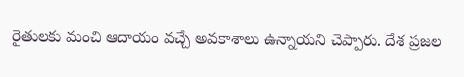రైతులకు మంచి ఆదాయం వచ్చే అవకాశాలు ఉన్నాయని చెప్పారు. దేశ ప్రజల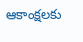ఆకాంక్షలకు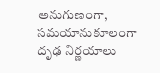అనుగుణంగా, సమయానుకూలంగా దృఢ నిర్ణయాలు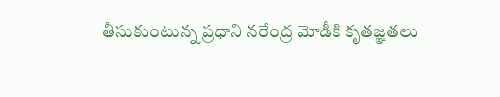తీసుకుంటున్న ప్రధాని నరేంద్ర మోడీకి కృతజ్ఞతలు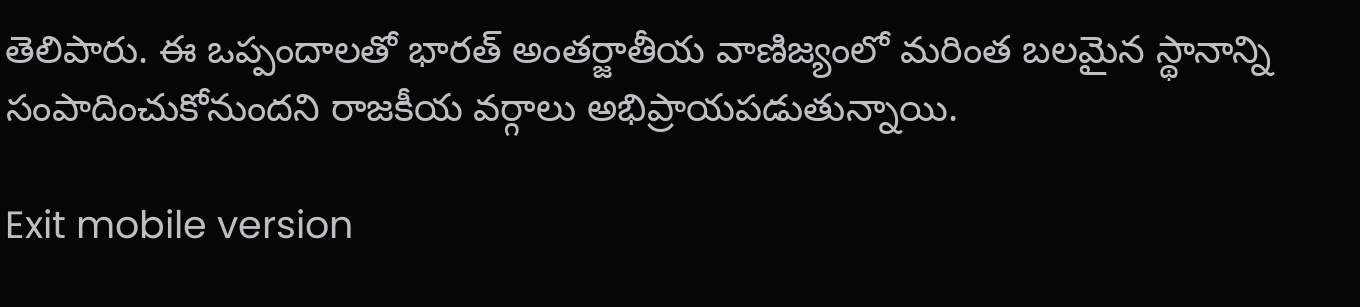తెలిపారు. ఈ ఒప్పందాలతో భారత్ అంతర్జాతీయ వాణిజ్యంలో మరింత బలమైన స్థానాన్ని సంపాదించుకోనుందని రాజకీయ వర్గాలు అభిప్రాయపడుతున్నాయి.

Exit mobile version